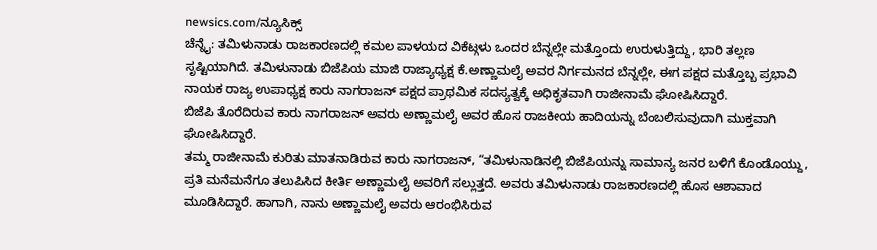newsics.com/ನ್ಯೂಸಿಕ್ಸ್
ಚೆನ್ನೈ: ತಮಿಳುನಾಡು ರಾಜಕಾರಣದಲ್ಲಿ ಕಮಲ ಪಾಳಯದ ವಿಕೆಟ್ಗಳು ಒಂದರ ಬೆನ್ನಲ್ಲೇ ಮತ್ತೊಂದು ಉರುಳುತ್ತಿದ್ದು, ಭಾರಿ ತಲ್ಲಣ ಸೃಷ್ಟಿಯಾಗಿದೆ. ತಮಿಳುನಾಡು ಬಿಜೆಪಿಯ ಮಾಜಿ ರಾಜ್ಯಾಧ್ಯಕ್ಷ ಕೆ.ಅಣ್ಣಾಮಲೈ ಅವರ ನಿರ್ಗಮನದ ಬೆನ್ನಲ್ಲೇ, ಈಗ ಪಕ್ಷದ ಮತ್ತೊಬ್ಬ ಪ್ರಭಾವಿ ನಾಯಕ ರಾಜ್ಯ ಉಪಾಧ್ಯಕ್ಷ ಕಾರು ನಾಗರಾಜನ್ ಪಕ್ಷದ ಪ್ರಾಥಮಿಕ ಸದಸ್ಯತ್ವಕ್ಕೆ ಅಧಿಕೃತವಾಗಿ ರಾಜೀನಾಮೆ ಘೋಷಿಸಿದ್ದಾರೆ.
ಬಿಜೆಪಿ ತೊರೆದಿರುವ ಕಾರು ನಾಗರಾಜನ್ ಅವರು ಅಣ್ಣಾಮಲೈ ಅವರ ಹೊಸ ರಾಜಕೀಯ ಹಾದಿಯನ್ನು ಬೆಂಬಲಿಸುವುದಾಗಿ ಮುಕ್ತವಾಗಿ ಘೋಷಿಸಿದ್ದಾರೆ.
ತಮ್ಮ ರಾಜೀನಾಮೆ ಕುರಿತು ಮಾತನಾಡಿರುವ ಕಾರು ನಾಗರಾಜನ್, “ತಮಿಳುನಾಡಿನಲ್ಲಿ ಬಿಜೆಪಿಯನ್ನು ಸಾಮಾನ್ಯ ಜನರ ಬಳಿಗೆ ಕೊಂಡೊಯ್ದು, ಪ್ರತಿ ಮನೆಮನೆಗೂ ತಲುಪಿಸಿದ ಕೀರ್ತಿ ಅಣ್ಣಾಮಲೈ ಅವರಿಗೆ ಸಲ್ಲುತ್ತದೆ. ಅವರು ತಮಿಳುನಾಡು ರಾಜಕಾರಣದಲ್ಲಿ ಹೊಸ ಆಶಾವಾದ ಮೂಡಿಸಿದ್ದಾರೆ. ಹಾಗಾಗಿ, ನಾನು ಅಣ್ಣಾಮಲೈ ಅವರು ಆರಂಭಿಸಿರುವ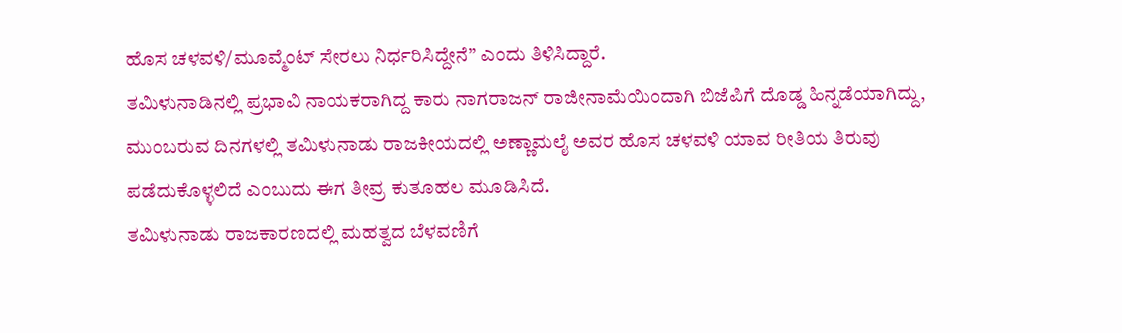ಹೊಸ ಚಳವಳಿ/ಮೂವ್ಮೆಂಟ್ ಸೇರಲು ನಿರ್ಧರಿಸಿದ್ದೇನೆ” ಎಂದು ತಿಳಿಸಿದ್ದಾರೆ.
ತಮಿಳುನಾಡಿನಲ್ಲಿ ಪ್ರಭಾವಿ ನಾಯಕರಾಗಿದ್ದ ಕಾರು ನಾಗರಾಜನ್ ರಾಜೀನಾಮೆಯಿಂದಾಗಿ ಬಿಜೆಪಿಗೆ ದೊಡ್ಡ ಹಿನ್ನಡೆಯಾಗಿದ್ದು, ಮುಂಬರುವ ದಿನಗಳಲ್ಲಿ ತಮಿಳುನಾಡು ರಾಜಕೀಯದಲ್ಲಿ ಅಣ್ಣಾಮಲೈ ಅವರ ಹೊಸ ಚಳವಳಿ ಯಾವ ರೀತಿಯ ತಿರುವು ಪಡೆದುಕೊಳ್ಳಲಿದೆ ಎಂಬುದು ಈಗ ತೀವ್ರ ಕುತೂಹಲ ಮೂಡಿಸಿದೆ.
ತಮಿಳುನಾಡು ರಾಜಕಾರಣದಲ್ಲಿ ಮಹತ್ವದ ಬೆಳವಣಿಗೆ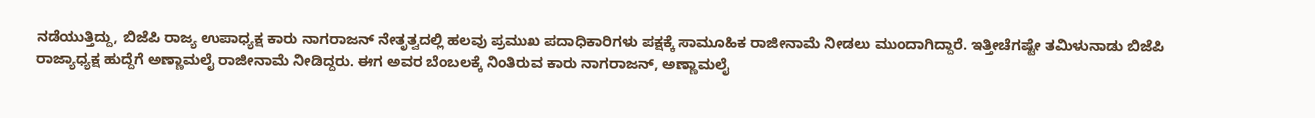ನಡೆಯುತ್ತಿದ್ದು, ಬಿಜೆಪಿ ರಾಜ್ಯ ಉಪಾಧ್ಯಕ್ಷ ಕಾರು ನಾಗರಾಜನ್ ನೇತೃತ್ವದಲ್ಲಿ ಹಲವು ಪ್ರಮುಖ ಪದಾಧಿಕಾರಿಗಳು ಪಕ್ಷಕ್ಕೆ ಸಾಮೂಹಿಕ ರಾಜೀನಾಮೆ ನೀಡಲು ಮುಂದಾಗಿದ್ದಾರೆ. ಇತ್ತೀಚೆಗಷ್ಟೇ ತಮಿಳುನಾಡು ಬಿಜೆಪಿ ರಾಜ್ಯಾಧ್ಯಕ್ಷ ಹುದ್ದೆಗೆ ಅಣ್ಣಾಮಲೈ ರಾಜೀನಾಮೆ ನೀಡಿದ್ದರು. ಈಗ ಅವರ ಬೆಂಬಲಕ್ಕೆ ನಿಂತಿರುವ ಕಾರು ನಾಗರಾಜನ್, ಅಣ್ಣಾಮಲೈ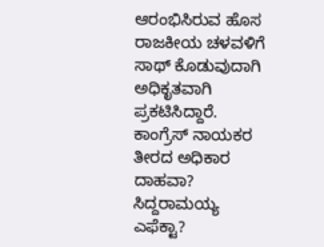ಆರಂಭಿಸಿರುವ ಹೊಸ ರಾಜಕೀಯ ಚಳವಳಿಗೆ ಸಾಥ್ ಕೊಡುವುದಾಗಿ ಅಧಿಕೃತವಾಗಿ ಪ್ರಕಟಿಸಿದ್ದಾರೆ.
ಕಾಂಗ್ರೆಸ್ ನಾಯಕರ ತೀರದ ಅಧಿಕಾರ ದಾಹವಾ? ಸಿದ್ದರಾಮಯ್ಯ ಎಫೆಕ್ಟಾ?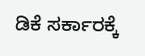ಡಿಕೆ ಸರ್ಕಾರಕ್ಕೆ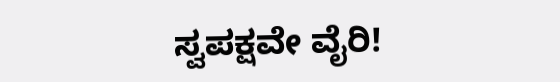ಸ್ವಪಕ್ಷವೇ ವೈರಿ!